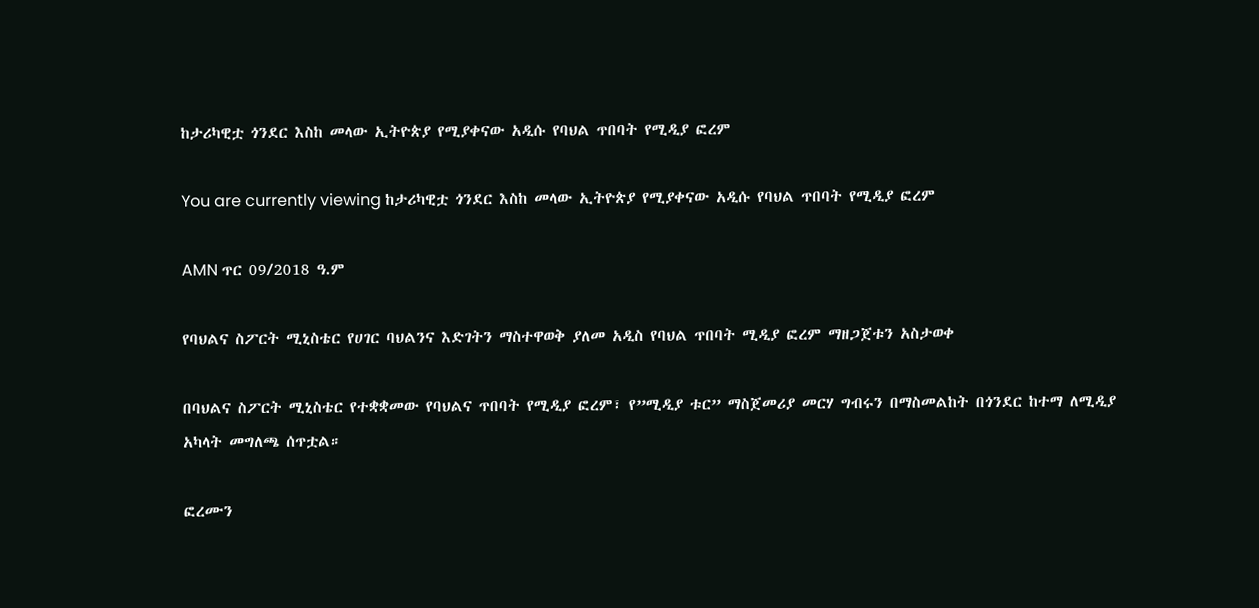ከታሪካዊቷ ጎንደር እስከ መላው ኢትዮጵያ የሚያቀናው አዲሱ የባህል ጥበባት የሚዲያ ፎረም

You are currently viewing ከታሪካዊቷ ጎንደር እስከ መላው ኢትዮጵያ የሚያቀናው አዲሱ የባህል ጥበባት የሚዲያ ፎረም

AMN ጥር 09/2018 ዓ.ም

የባህልና ስፖርት ሚኒስቴር የሀገር ባህልንና እድገትን ማስተዋወቅ ያለመ አዲስ የባህል ጥበባት ሚዲያ ፎረም ማዘጋጀቱን አስታወቀ

በባህልና ስፖርት ሚኒስቴር የተቋቋመው የባህልና ጥበባት የሚዲያ ፎረም፣ የ”ሚዲያ ቱር” ማስጀመሪያ መርሃ ግብሩን በማስመልከት በጎንደር ከተማ ለሚዲያ አካላት መግለጫ ሰጥቷል።

ፎረሙን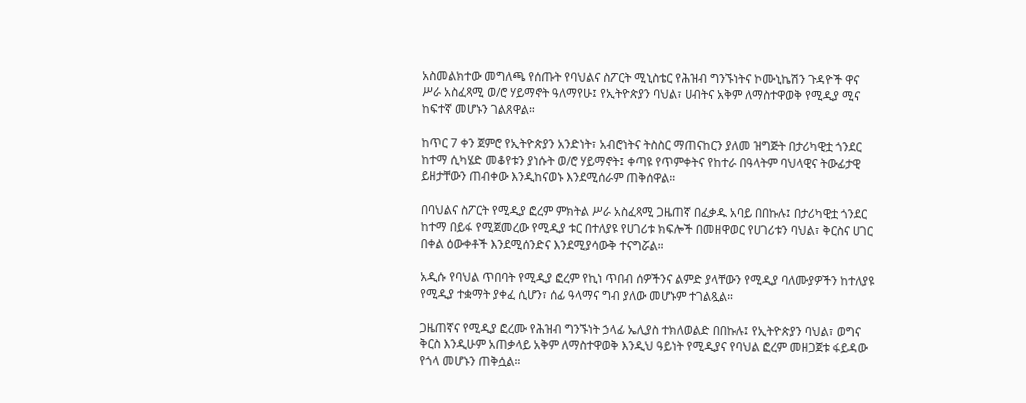አስመልክተው መግለጫ የሰጡት የባህልና ስፖርት ሚኒስቴር የሕዝብ ግንኙነትና ኮሙኒኬሽን ጉዳዮች ዋና ሥራ አስፈጻሚ ወ/ሮ ሃይማኖት ዓለማየሁ፤ የኢትዮጵያን ባህል፣ ሀብትና አቅም ለማስተዋወቅ የሚዲያ ሚና ከፍተኛ መሆኑን ገልጸዋል።

ከጥር 7 ቀን ጀምሮ የኢትዮጵያን አንድነት፣ አብሮነትና ትስስር ማጠናከርን ያለመ ዝግጅት በታሪካዊቷ ጎንደር ከተማ ሲካሄድ መቆየቱን ያነሱት ወ/ሮ ሃይማኖት፤ ቀጣዩ የጥምቀትና የከተራ በዓላትም ባህላዊና ትውፊታዊ ይዘታቸውን ጠብቀው እንዲከናወኑ እንደሚሰራም ጠቅሰዋል።

በባህልና ስፖርት የሚዲያ ፎረም ምክትል ሥራ አስፈጻሚ ጋዜጠኛ በፈቃዱ አባይ በበኩሉ፤ በታሪካዊቷ ጎንደር ከተማ በይፋ የሚጀመረው የሚዲያ ቱር በተለያዩ የሀገሪቱ ክፍሎች በመዘዋወር የሀገሪቱን ባህል፣ ቅርስና ሀገር በቀል ዕውቀቶች እንደሚሰንድና እንደሚያሳውቅ ተናግሯል።

አዲሱ የባህል ጥበባት የሚዲያ ፎረም የኪነ ጥበብ ሰዎችንና ልምድ ያላቸውን የሚዲያ ባለሙያዎችን ከተለያዩ የሚዲያ ተቋማት ያቀፈ ሲሆን፣ ሰፊ ዓላማና ግብ ያለው መሆኑም ተገልጿል።

ጋዜጠኛና የሚዲያ ፎረሙ የሕዝብ ግንኙነት ኃላፊ ኤሊያስ ተክለወልድ በበኩሉ፤ የኢትዮጵያን ባህል፣ ወግና ቅርስ እንዲሁም አጠቃላይ አቅም ለማስተዋወቅ እንዲህ ዓይነት የሚዲያና የባህል ፎረም መዘጋጀቱ ፋይዳው የጎላ መሆኑን ጠቅሷል።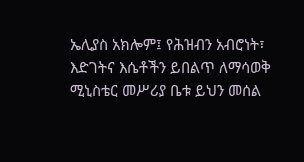ኤሊያስ አክሎም፤ የሕዝብን አብሮነት፣ እድገትና እሴቶችን ይበልጥ ለማሳወቅ ሚኒስቴር መሥሪያ ቤቱ ይህን መሰል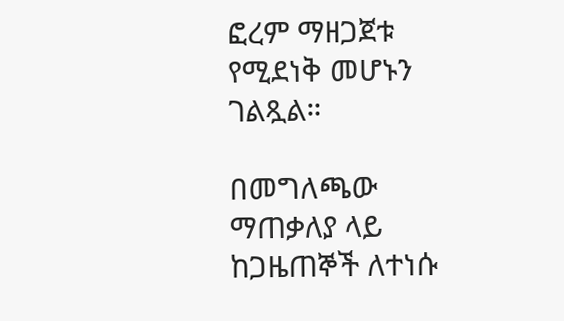ፎረም ማዘጋጀቱ የሚደነቅ መሆኑን ገልጿል።

በመግለጫው ማጠቃለያ ላይ ከጋዜጠኞች ለተነሱ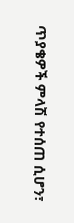ጥያቄዎች ምላሽ የተሰጠ ሲሆን፣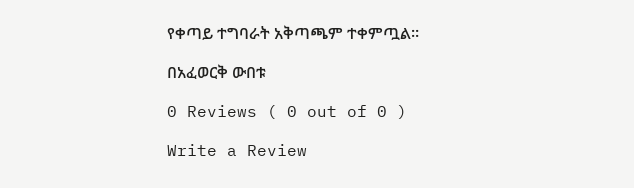የቀጣይ ተግባራት አቅጣጫም ተቀምጧል።

በአፈወርቅ ውበቱ

0 Reviews ( 0 out of 0 )

Write a Review